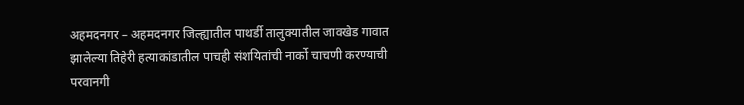अहमदनगर – अहमदनगर जिल्ह्यातील पाथर्डी तालुक्यातील जावखेड गावात झालेल्या तिहेरी हत्याकांडातील पाचही संशयितांची नार्को चाचणी करण्याची परवानगी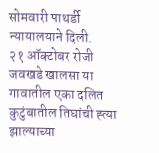सोमवारी पाथर्डी न्यायालयाने दिली.
२१ ऑक्टोबर रोजी जवखडे खालसा या गावातील एका दलित कुटुंबातील तिघांची ह्त्या झाल्याच्या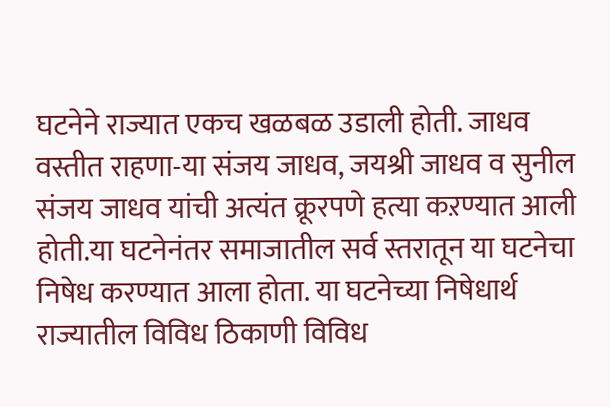घटनेने राज्यात एकच खळबळ उडाली होती. जाधव वस्तीत राहणा-या संजय जाधव, जयश्री जाधव व सुनील संजय जाधव यांची अत्यंत क्रूरपणे हत्या कऱण्यात आली होती.या घटनेनंतर समाजातील सर्व स्तरातून या घटनेचा निषेध करण्यात आला होता. या घटनेच्या निषेधार्थ राज्यातील विविध ठिकाणी विविध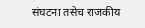संघटना तसेच राजकीय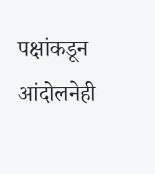पक्षांकडून आंदोलनेही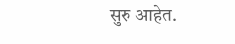सुरु आहेत.